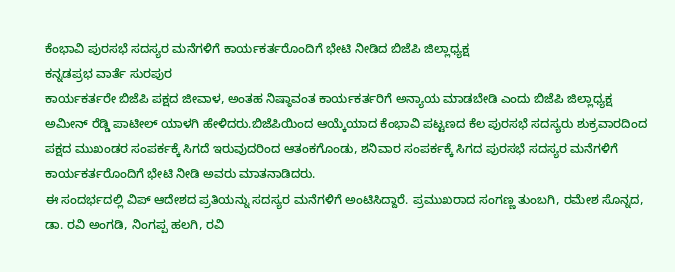ಕೆಂಭಾವಿ ಪುರಸಭೆ ಸದಸ್ಯರ ಮನೆಗಳಿಗೆ ಕಾರ್ಯಕರ್ತರೊಂದಿಗೆ ಭೇಟಿ ನೀಡಿದ ಬಿಜೆಪಿ ಜಿಲ್ಲಾಧ್ಯಕ್ಷ
ಕನ್ನಡಪ್ರಭ ವಾರ್ತೆ ಸುರಪುರ
ಕಾರ್ಯಕರ್ತರೇ ಬಿಜೆಪಿ ಪಕ್ಷದ ಜೀವಾಳ, ಅಂತಹ ನಿಷ್ಠಾವಂತ ಕಾರ್ಯಕರ್ತರಿಗೆ ಅನ್ಯಾಯ ಮಾಡಬೇಡಿ ಎಂದು ಬಿಜೆಪಿ ಜಿಲ್ಲಾಧ್ಯಕ್ಷ ಅಮೀನ್ ರೆಡ್ಡಿ ಪಾಟೀಲ್ ಯಾಳಗಿ ಹೇಳಿದರು.ಬಿಜೆಪಿಯಿಂದ ಆಯ್ಕೆಯಾದ ಕೆಂಭಾವಿ ಪಟ್ಟಣದ ಕೆಲ ಪುರಸಭೆ ಸದಸ್ಯರು ಶುಕ್ರವಾರದಿಂದ ಪಕ್ಷದ ಮುಖಂಡರ ಸಂಪರ್ಕಕ್ಕೆ ಸಿಗದೆ ಇರುವುದರಿಂದ ಆತಂಕಗೊಂಡು, ಶನಿವಾರ ಸಂಪರ್ಕಕ್ಕೆ ಸಿಗದ ಪುರಸಭೆ ಸದಸ್ಯರ ಮನೆಗಳಿಗೆ ಕಾರ್ಯಕರ್ತರೊಂದಿಗೆ ಭೇಟಿ ನೀಡಿ ಅವರು ಮಾತನಾಡಿದರು.
ಈ ಸಂದರ್ಭದಲ್ಲಿ ವಿಪ್ ಆದೇಶದ ಪ್ರತಿಯನ್ನು ಸದಸ್ಯರ ಮನೆಗಳಿಗೆ ಅಂಟಿಸಿದ್ದಾರೆ. ಪ್ರಮುಖರಾದ ಸಂಗಣ್ಣ ತುಂಬಗಿ, ರಮೇಶ ಸೊನ್ನದ, ಡಾ. ರವಿ ಅಂಗಡಿ, ನಿಂಗಪ್ಪ ಹಲಗಿ, ರವಿ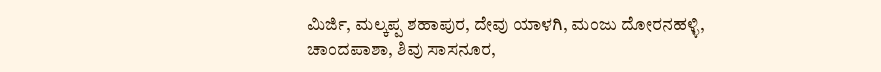ಮಿರ್ಜಿ, ಮಲ್ಕಪ್ಪ ಶಹಾಪುರ, ದೇವು ಯಾಳಗಿ, ಮಂಜು ದೋರನಹಳ್ಳಿ, ಚಾಂದಪಾಶಾ, ಶಿವು ಸಾಸನೂರ,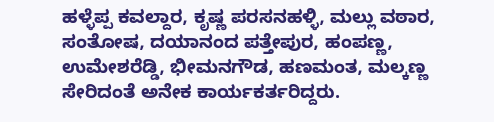ಹಳ್ಳೆಪ್ಪ ಕವಲ್ದಾರ, ಕೃಷ್ಣ ಪರಸನಹಳ್ಳಿ, ಮಲ್ಲು ವಠಾರ, ಸಂತೋಷ, ದಯಾನಂದ ಪತ್ತೇಪುರ, ಹಂಪಣ್ಣ, ಉಮೇಶರೆಡ್ಡಿ, ಭೀಮನಗೌಡ, ಹಣಮಂತ, ಮಲ್ಕಣ್ಣ ಸೇರಿದಂತೆ ಅನೇಕ ಕಾರ್ಯಕರ್ತರಿದ್ದರು.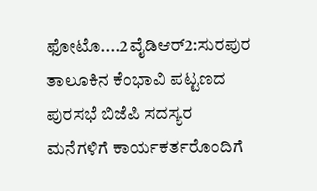ಫೋಟೊ....2ವೈಡಿಆರ್2:ಸುರಪುರ ತಾಲೂಕಿನ ಕೆಂಭಾವಿ ಪಟ್ಟಣದ ಪುರಸಭೆ ಬಿಜೆಪಿ ಸದಸ್ಯರ ಮನೆಗಳಿಗೆ ಕಾರ್ಯಕರ್ತರೊಂದಿಗೆ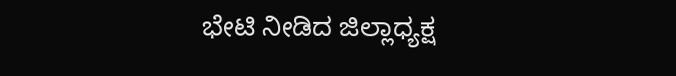ಭೇಟಿ ನೀಡಿದ ಜಿಲ್ಲಾಧ್ಯಕ್ಷ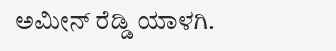ಅಮೀನ್ ರೆಡ್ಡಿ ಯಾಳಗಿ.